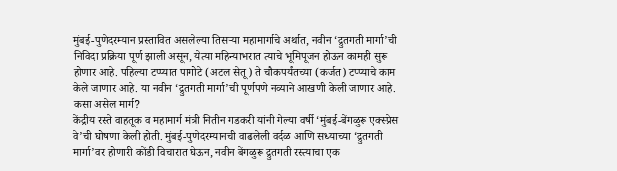मुंबई-पुणेदरम्यान प्रस्तावित असलेल्या तिसऱ्या महामार्गाचे अर्थात, नवीन ‘द्रुतगती मार्गा’ची निविदा प्रक्रिया पूर्ण झाली असून, येत्या महिन्याभरात त्याचे भूमिपूजन होऊन कामही सुरू होणार आहे. पहिल्या टप्प्यात पागोटे (अटल सेतू) ते चौकपर्यंतच्या (कर्जत) टप्प्याचे काम केले जाणार आहे. या नवीन ‘द्रुतगती मार्गा’ची पूर्णपणे नव्याने आखणी केली जाणार आहे.
कसा असेल मार्ग?
केंद्रीय रस्ते वाहतूक व महामार्ग मंत्री नितीन गडकरी यांनी गेल्या वर्षी ‘मुंबई-बेंगळुरू एक्स्प्रेस वे’ची घोषणा केली होती. मुंबई-पुणेदरम्यानची वाढलेली वर्दळ आणि सध्याच्या ‘द्रुतगती मार्गा’वर होणारी कोंडी विचारात घेऊन, नवीन बेंगळुरू द्रुतगती रस्त्याचा एक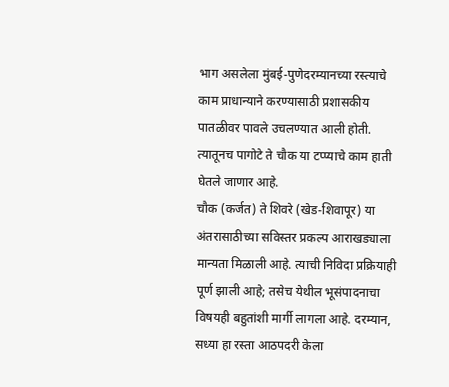भाग असलेला मुंबई-पुणेदरम्यानच्या रस्त्याचे काम प्राधान्याने करण्यासाठी प्रशासकीय पातळीवर पावले उचलण्यात आली होती. त्यातूनच पागोटे ते चौक या टप्प्याचे काम हाती घेतले जाणार आहे.
चौक (कर्जत) ते शिवरे (खेड-शिवापूर) या अंतरासाठीच्या सविस्तर प्रकल्प आराखड्याला मान्यता मिळाली आहे. त्याची निविदा प्रक्रियाही पूर्ण झाली आहे; तसेच येथील भूसंपादनाचा विषयही बहुतांशी मार्गी लागला आहे. दरम्यान, सध्या हा रस्ता आठपदरी केला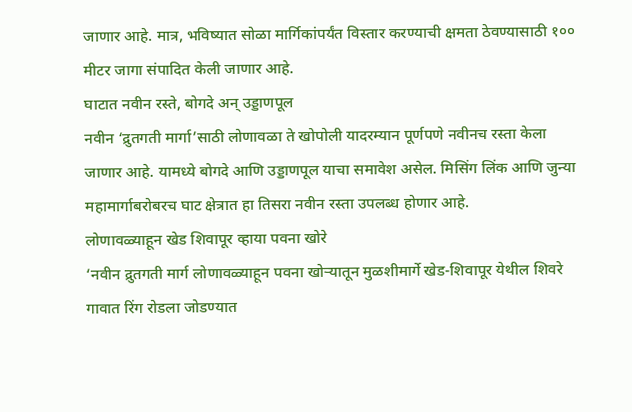जाणार आहे. मात्र, भविष्यात सोळा मार्गिकांपर्यंत विस्तार करण्याची क्षमता ठेवण्यासाठी १०० मीटर जागा संपादित केली जाणार आहे.
घाटात नवीन रस्ते, बोगदे अन् उड्डाणपूल
नवीन ‘द्रुतगती मार्गा’साठी लोणावळा ते खोपोली यादरम्यान पूर्णपणे नवीनच रस्ता केला जाणार आहे. यामध्ये बोगदे आणि उड्डाणपूल याचा समावेश असेल. मिसिंग लिंक आणि जुन्या महामार्गाबरोबरच घाट क्षेत्रात हा तिसरा नवीन रस्ता उपलब्ध होणार आहे.
लोणावळ्याहून खेड शिवापूर व्हाया पवना खोरे
‘नवीन द्रुतगती मार्ग लोणावळ्याहून पवना खोऱ्यातून मुळशीमार्गे खेड-शिवापूर येथील शिवरे गावात रिंग रोडला जोडण्यात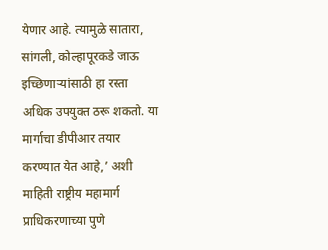येणार आहे. त्यामुळे सातारा, सांगली, कोल्हापूरकडे जाऊ इच्छिणाऱ्यांसाठी हा रस्ता अधिक उपयुक्त ठरू शकतो. या मार्गाचा डीपीआर तयार करण्यात येत आहे,’ अशी माहिती राष्ट्रीय महामार्ग प्राधिकरणाच्या पुणे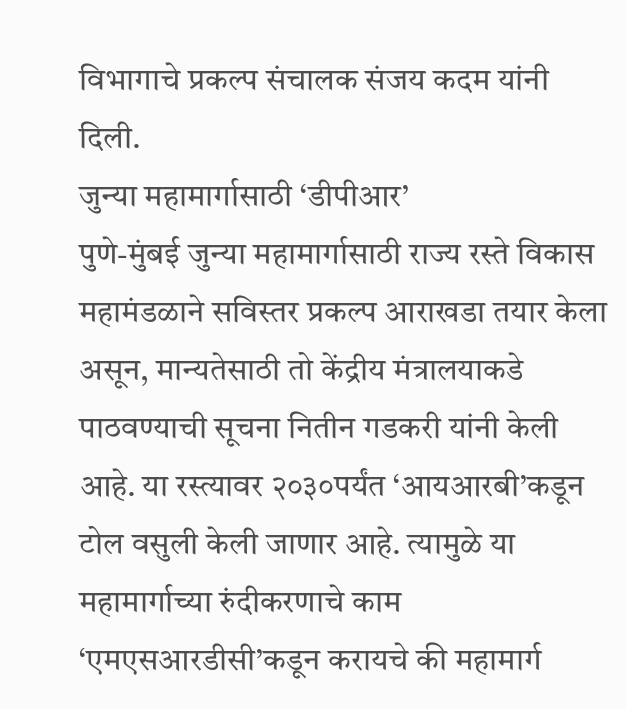विभागाचे प्रकल्प संचालक संजय कदम यांनी दिली.
जुन्या महामार्गासाठी ‘डीपीआर’
पुणे-मुंबई जुन्या महामार्गासाठी राज्य रस्ते विकास महामंडळाने सविस्तर प्रकल्प आराखडा तयार केला असून, मान्यतेसाठी तो केंद्रीय मंत्रालयाकडे पाठवण्याची सूचना नितीन गडकरी यांनी केली आहे. या रस्त्यावर २०३०पर्यंत ‘आयआरबी’कडून टोल वसुली केली जाणार आहे. त्यामुळे या महामार्गाच्या रुंदीकरणाचे काम ‘एमएसआरडीसी’कडून करायचे की महामार्ग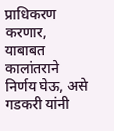प्राधिकरण करणार, याबाबत कालांतराने निर्णय घेऊ, असे गडकरी यांनी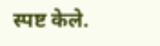स्पष्ट केले.